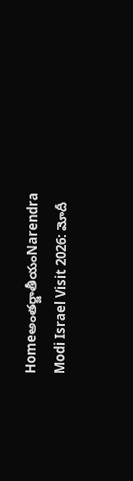Homeఅంతర్జాతీయంNarendra Modi Israel Visit 2026: మోదీ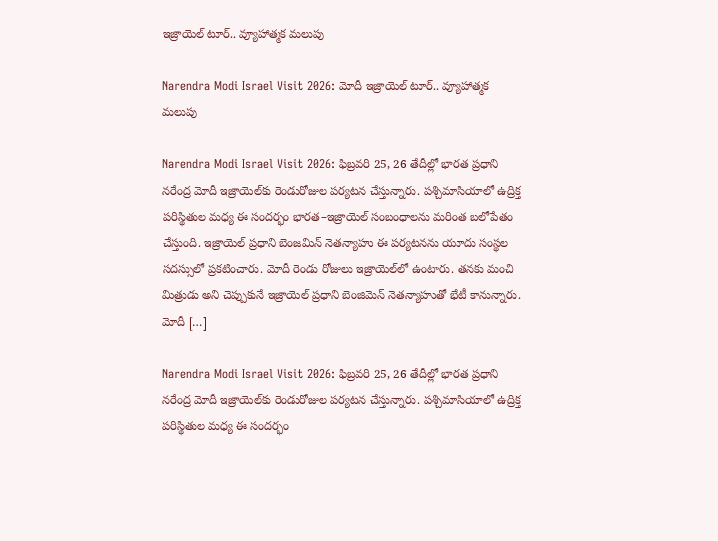ఇజ్రాయెల్‌ టూర్‌.. వ్యూహాత్మక మలుపు

Narendra Modi Israel Visit 2026: మోదీ ఇజ్రాయెల్‌ టూర్‌.. వ్యూహాత్మక మలుపు

Narendra Modi Israel Visit 2026: ఫిబ్రవరి 25, 26 తేదీల్లో భారత ప్రధాని నరేంద్ర మోదీ ఇజ్రాయెల్‌కు రెండురోజుల పర్యటన చేస్తున్నారు. పశ్చిమాసియాలో ఉద్రిక్త పరిస్థితుల మధ్య ఈ సందర్భం భారత–ఇజ్రాయెల్‌ సంబంధాలను మరింత బలోపేతం చేస్తుంది. ఇజ్రాయెల్‌ ప్రధాని బెంజమిన్‌ నెతన్యాహు ఈ పర్యటనను యూదు సంస్థల సదస్సులో ప్రకటించారు. మోదీ రెండు రోజులు ఇజ్రాయెల్‌లో ఉంటారు. తనకు మంచి మిత్రుడు అని చెప్పుకునే ఇజ్రాయెల్‌ ప్రధాని బెంజిమెన్‌ నెతన్యాహుతో భేటీ కానున్నారు. మోదీ […]

Narendra Modi Israel Visit 2026: ఫిబ్రవరి 25, 26 తేదీల్లో భారత ప్రధాని నరేంద్ర మోదీ ఇజ్రాయెల్‌కు రెండురోజుల పర్యటన చేస్తున్నారు. పశ్చిమాసియాలో ఉద్రిక్త పరిస్థితుల మధ్య ఈ సందర్భం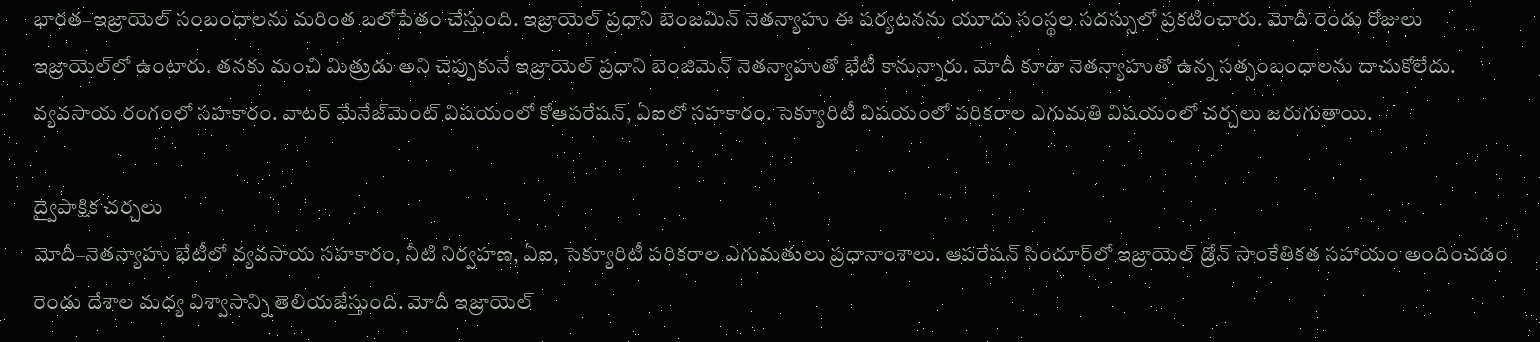భారత–ఇజ్రాయెల్‌ సంబంధాలను మరింత బలోపేతం చేస్తుంది. ఇజ్రాయెల్‌ ప్రధాని బెంజమిన్‌ నెతన్యాహు ఈ పర్యటనను యూదు సంస్థల సదస్సులో ప్రకటించారు. మోదీ రెండు రోజులు ఇజ్రాయెల్‌లో ఉంటారు. తనకు మంచి మిత్రుడు అని చెప్పుకునే ఇజ్రాయెల్‌ ప్రధాని బెంజిమెన్‌ నెతన్యాహుతో భేటీ కానున్నారు. మోదీ కూడా నెతన్యాహుతో ఉన్న సత్సంబంధాలను దాచుకోలేదు. వ్యవసాయ రంగంలో సహకారం. వాటర్‌ మేనేజ్‌మెంట్‌ విషయంలో కోఆపరేషన్, ఏఐలో సహకారం. సెక్యూరిటీ విషయంలో పరికరాల ఎగుమతి విషయంలో చర్చలు జరుగుతాయి.

ద్వైపాక్షిక చర్చలు
మోదీ–నెతన్యాహు భేటీలో వ్యవసాయ సహకారం, నీటి నిర్వహణ, ఏఐ, సెక్యూరిటీ పరికరాల ఎగుమతులు ప్రధానాంశాలు. ఆపరేషన్‌ సిందూర్‌లో ఇజ్రాయెల్‌ డ్రోన్‌ సాంకేతికత సహాయం అందించడం రెండు దేశాల మధ్య విశ్వాసాన్ని తెలియజేస్తుంది. మోదీ ఇజ్రాయెల్‌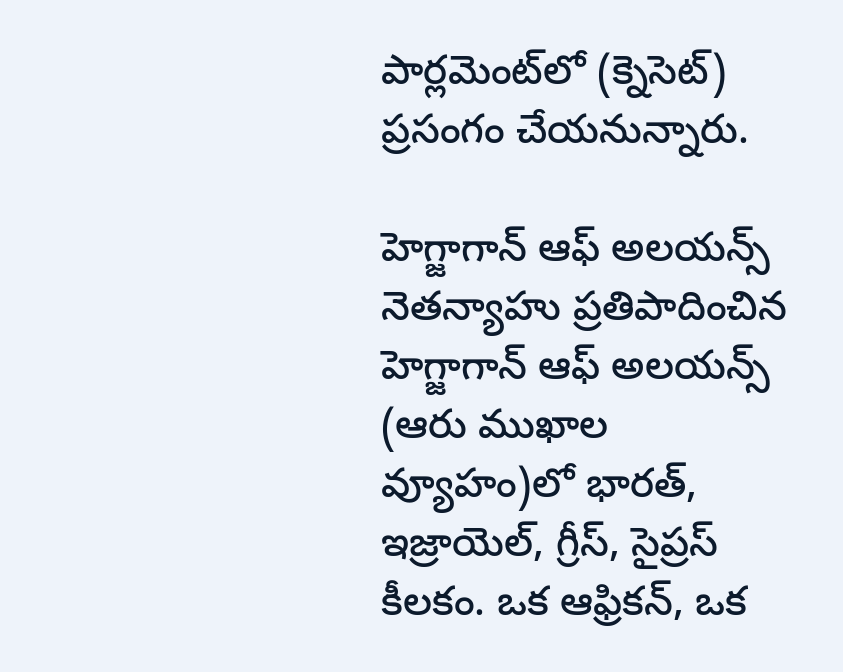పార్లమెంట్‌లో (క్నెసెట్‌) ప్రసంగం చేయనున్నారు.

హెగ్జాగాన్‌ ఆఫ్‌ అలయన్స్‌
నెతన్యాహు ప్రతిపాదించిన హెగ్జాగాన్‌ ఆఫ్‌ అలయన్స్‌ (ఆరు ముఖాల వ్యూహం)లో భారత్, ఇజ్రాయెల్, గ్రీస్, సైప్రస్‌ కీలకం. ఒక ఆఫ్రికన్, ఒక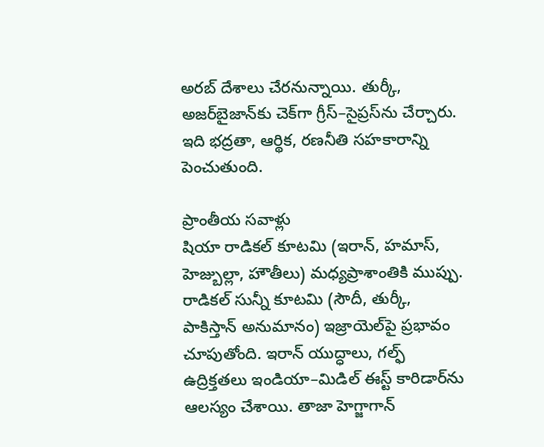అరబ్‌ దేశాలు చేరనున్నాయి. తుర్కీ, అజర్‌బైజాన్‌కు చెక్‌గా గ్రీస్‌–సైప్రస్‌ను చేర్చారు. ఇది భద్రతా, ఆర్థిక, రణనీతి సహకారాన్ని పెంచుతుంది.

ప్రాంతీయ సవాళ్లు
షియా రాడికల్‌ కూటమి (ఇరాన్, హమాస్, హెజ్బుల్లా, హౌతీలు) మధ్యప్రాశాంతికి ముప్పు. రాడికల్‌ సున్నీ కూటమి (సౌదీ, తుర్కీ, పాకిస్తాన్‌ అనుమానం) ఇజ్రాయెల్‌పై ప్రభావం చూపుతోంది. ఇరాన్‌ యుద్ధాలు, గల్ఫ్‌ ఉద్రిక్తతలు ఇండియా–మిడిల్‌ ఈస్ట్‌ కారిడార్‌ను ఆలస్యం చేశాయి. తాజా హెగ్జాగాన్‌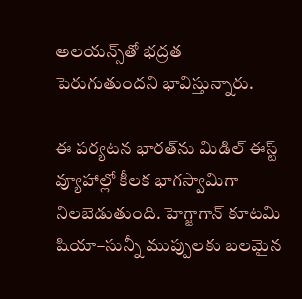అలయన్స్‌తో భద్రత పెరుగుతుందని భావిస్తున్నారు.

ఈ పర్యటన భారత్‌ను మిడిల్‌ ఈస్ట్‌ వ్యూహాల్లో కీలక భాగస్వామిగా నిలబెడుతుంది. హెగ్జాగాన్‌ కూటమి షియా–సున్నీ ముప్పులకు బలమైన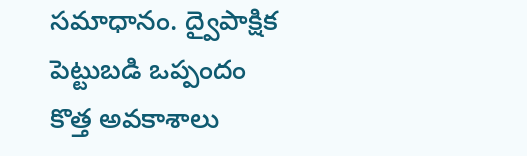సమాధానం. ద్వైపాక్షిక పెట్టుబడి ఒప్పందం కొత్త అవకాశాలు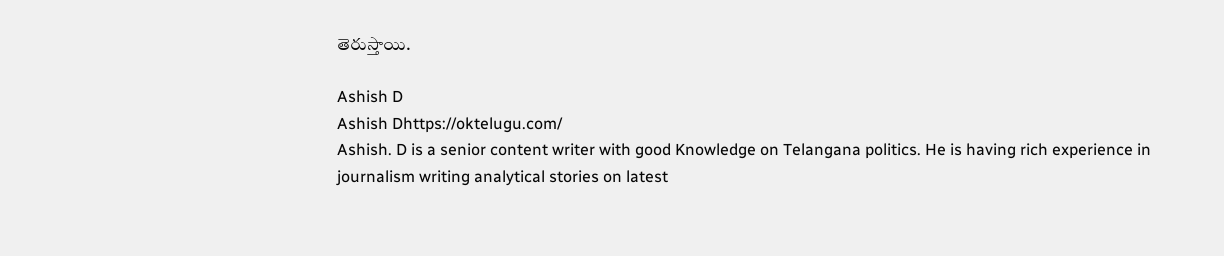తెరుస్తాయి.

Ashish D
Ashish Dhttps://oktelugu.com/
Ashish. D is a senior content writer with good Knowledge on Telangana politics. He is having rich experience in journalism writing analytical stories on latest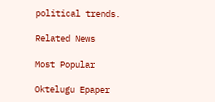political trends.

Related News

Most Popular

Oktelugu Epaper